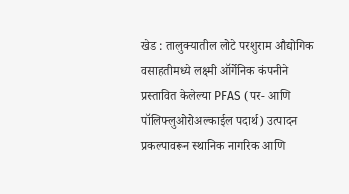खेड : तालुक्यातील लोटे परशुराम औद्योगिक वसाहतीमध्ये लक्ष्मी ऑर्गेनिक कंपनीने प्रस्तावित केलेल्या PFAS (पर- आणि पॉलिफ्लुओरोअल्काईल पदार्थ) उत्पादन प्रकल्पावरून स्थानिक नागरिक आणि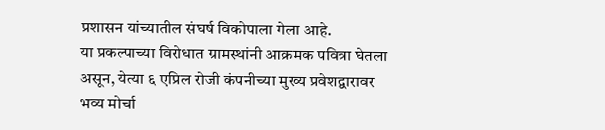प्रशासन यांच्यातील संघर्ष विकोपाला गेला आहे.
या प्रकल्पाच्या विरोधात ग्रामस्थांनी आक्रमक पवित्रा घेतला असून, येत्या ६ एप्रिल रोजी कंपनीच्या मुख्य प्रवेशद्वारावर भव्य मोर्चा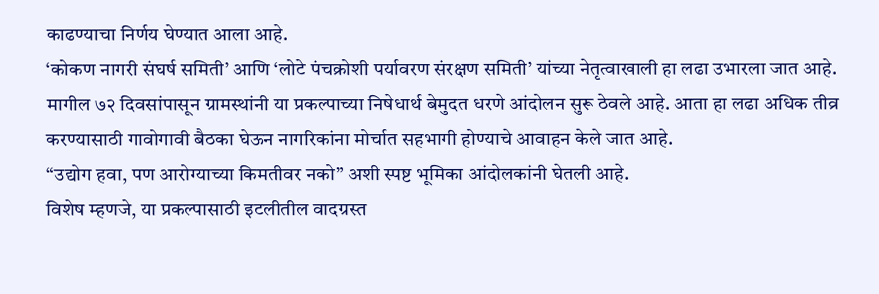काढण्याचा निर्णय घेण्यात आला आहे.
‘कोकण नागरी संघर्ष समिती’ आणि ‘लोटे पंचक्रोशी पर्यावरण संरक्षण समिती’ यांच्या नेतृत्वाखाली हा लढा उभारला जात आहे.
मागील ७२ दिवसांपासून ग्रामस्थांनी या प्रकल्पाच्या निषेधार्थ बेमुदत धरणे आंदोलन सुरू ठेवले आहे. आता हा लढा अधिक तीव्र करण्यासाठी गावोगावी बैठका घेऊन नागरिकांना मोर्चात सहभागी होण्याचे आवाहन केले जात आहे.
“उद्योग हवा, पण आरोग्याच्या किमतीवर नको” अशी स्पष्ट भूमिका आंदोलकांनी घेतली आहे.
विशेष म्हणजे, या प्रकल्पासाठी इटलीतील वादग्रस्त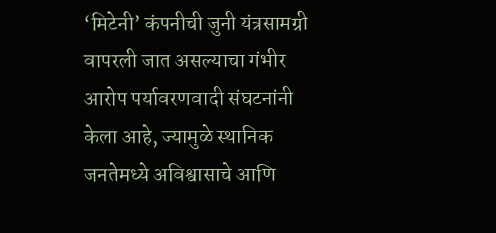‘मिटेनी’ कंपनीची जुनी यंत्रसामग्री वापरली जात असल्याचा गंभीर आरोप पर्यावरणवादी संघटनांनी केला आहे, ज्यामुळे स्थानिक जनतेमध्ये अविश्वासाचे आणि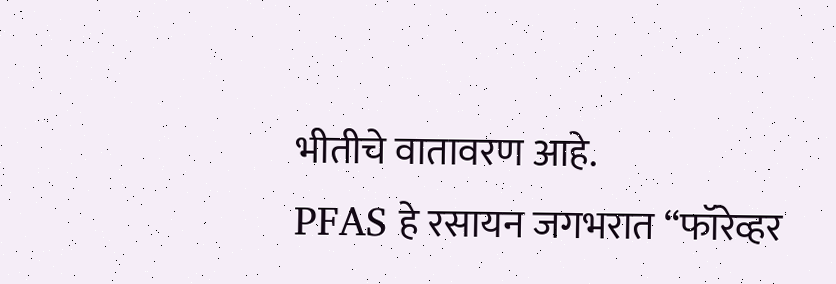भीतीचे वातावरण आहे.
PFAS हे रसायन जगभरात “फॉरेव्हर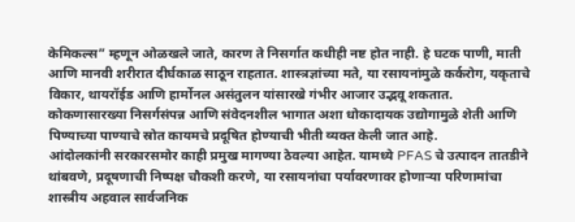केमिकल्स” म्हणून ओळखले जाते, कारण ते निसर्गात कधीही नष्ट होत नाही. हे घटक पाणी, माती आणि मानवी शरीरात दीर्घकाळ साठून राहतात. शास्त्रज्ञांच्या मते, या रसायनांमुळे कर्करोग, यकृताचे विकार, थायरॉईड आणि हार्मोनल असंतुलन यांसारखे गंभीर आजार उद्भवू शकतात.
कोकणासारख्या निसर्गसंपन्न आणि संवेदनशील भागात अशा धोकादायक उद्योगामुळे शेती आणि पिण्याच्या पाण्याचे स्रोत कायमचे प्रदूषित होण्याची भीती व्यक्त केली जात आहे.
आंदोलकांनी सरकारसमोर काही प्रमुख मागण्या ठेवल्या आहेत. यामध्ये PFAS चे उत्पादन तातडीने थांबवणे, प्रदूषणाची निष्पक्ष चौकशी करणे, या रसायनांचा पर्यावरणावर होणाऱ्या परिणामांचा शास्त्रीय अहवाल सार्वजनिक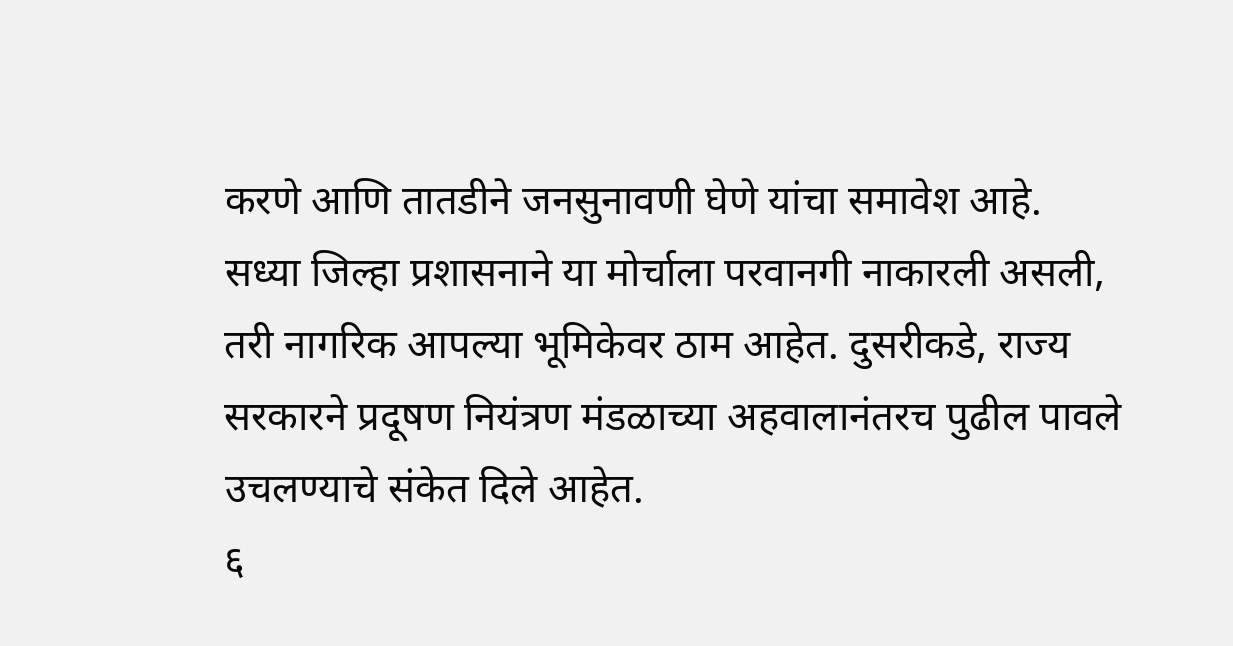करणे आणि तातडीने जनसुनावणी घेणे यांचा समावेश आहे.
सध्या जिल्हा प्रशासनाने या मोर्चाला परवानगी नाकारली असली, तरी नागरिक आपल्या भूमिकेवर ठाम आहेत. दुसरीकडे, राज्य सरकारने प्रदूषण नियंत्रण मंडळाच्या अहवालानंतरच पुढील पावले उचलण्याचे संकेत दिले आहेत.
६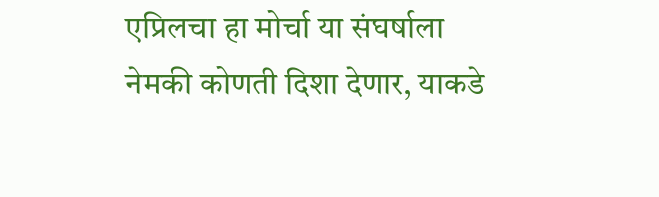एप्रिलचा हा मोर्चा या संघर्षाला नेमकी कोणती दिशा देणार, याकडे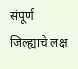संपूर्ण जिल्ह्याचे लक्ष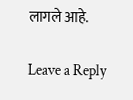लागले आहे.

Leave a Reply